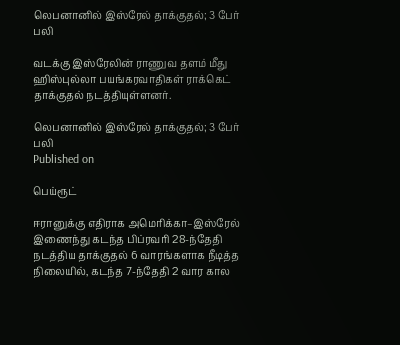லெபனானில் இஸ்ரேல் தாக்குதல்; 3 பேர் பலி

வடக்கு இஸ்ரேலின் ராணுவ தளம் மீது ஹிஸ்புல்லா பயங்கரவாதிகள் ராக்கெட் தாக்குதல் நடத்தியுள்ளனர்.

லெபனானில் இஸ்ரேல் தாக்குதல்; 3 பேர் பலி
Published on

பெய்ரூட்

ஈரானுக்கு எதிராக அமெரிக்கா–இஸ்ரேல் இணைந்து கடந்த பிப்ரவரி 28-ந்தேதி நடத்திய தாக்குதல் 6 வாரங்களாக நீடித்த நிலையில், கடந்த 7-ந்தேதி 2 வார கால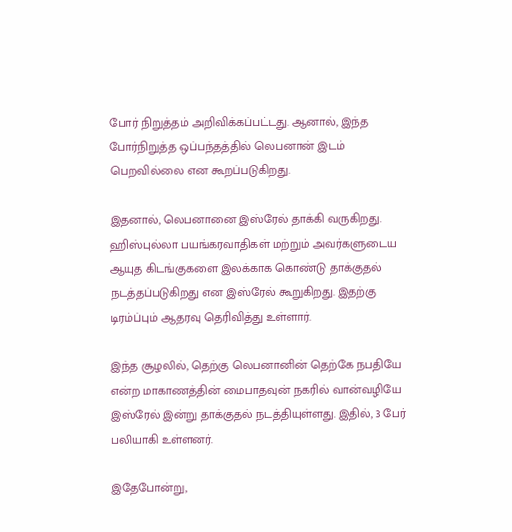போர் நிறுத்தம் அறிவிக்கப்பட்டது. ஆனால், இந்த போர்நிறுத்த ஒப்பந்தத்தில் லெபனான் இடம் பெறவில்லை என கூறப்படுகிறது.

இதனால், லெபனானை இஸ்ரேல் தாக்கி வருகிறது. ஹிஸ்புல்லா பயங்கரவாதிகள் மற்றும் அவர்களுடைய ஆயுத கிடங்குகளை இலக்காக கொண்டு தாக்குதல் நடத்தப்படுகிறது என இஸ்ரேல் கூறுகிறது. இதற்கு டிரம்ப்பும் ஆதரவு தெரிவித்து உள்ளார்.

இந்த சூழலில், தெற்கு லெபனானின் தெற்கே நபதியே என்ற மாகாணத்தின் மைபாதவுன் நகரில் வான்வழியே இஸ்ரேல் இன்று தாக்குதல் நடத்தியுள்ளது. இதில், 3 பேர் பலியாகி உள்ளனர்.

இதேபோன்று,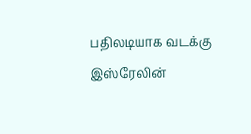பதிலடியாக வடக்கு இஸ்ரேலின்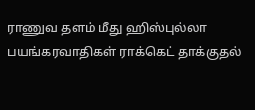ராணுவ தளம் மீது ஹிஸ்புல்லா பயங்கரவாதிகள் ராக்கெட் தாக்குதல்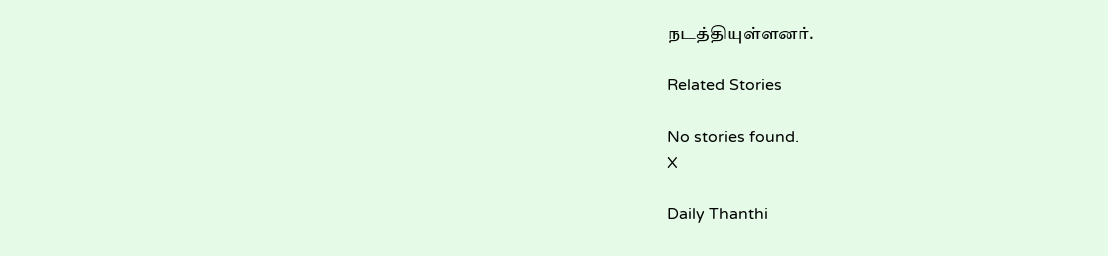நடத்தியுள்ளனர்.

Related Stories

No stories found.
X

Daily Thanthi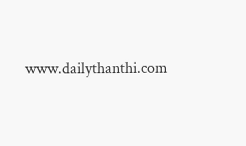www.dailythanthi.com